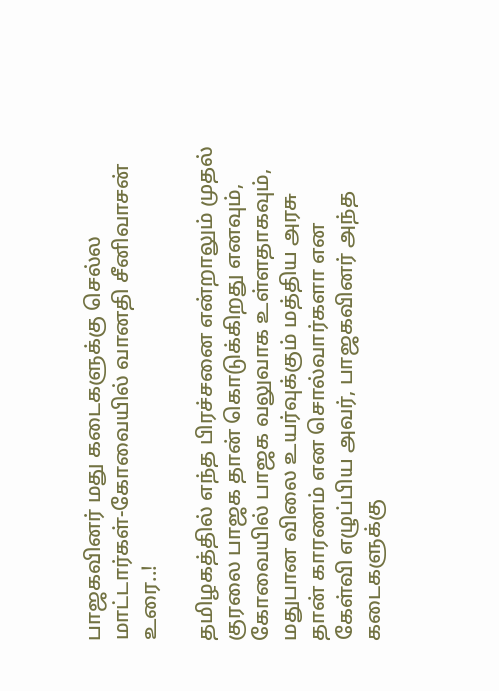பாஜகவினர் மது கடைகளுக்கு செல்ல மாட்டார்கள்-கோவையில் வானதி சீனிவாசன் உரை..!

தமிழகத்தில் எந்த பிரச்சனை என்றாலும் முதல் குரலை பாஜக தான் கொடுக்கிறது எனவும், கோவையில் பாஜக வலுவாக உள்ளதாகவும், மதுபான விலை உயர்வுக்கும் மத்திய அரசு தான் காரணம் என சொல்வார்களா என கேள்வி எழுப்பிய அவர், பாஜகவினர் அந்த கடைகளுக்கு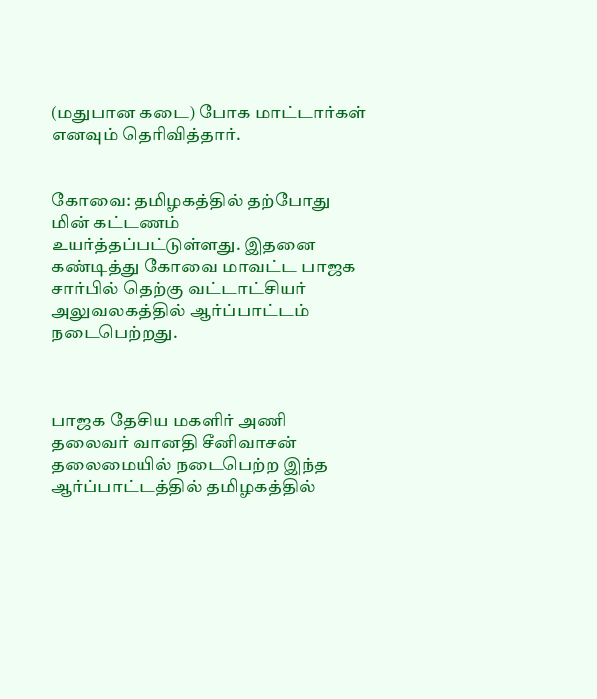(மதுபான கடை) போக மாட்டார்கள் எனவும் தெரிவித்தார்.


கோவை: தமிழகத்தில் தற்போது மின் கட்டணம் உயர்த்தப்பட்டுள்ளது. இதனை கண்டித்து கோவை மாவட்ட பாஜக சார்பில் தெற்கு வட்டாட்சியர் அலுவலகத்தில் ஆர்ப்பாட்டம் நடைபெற்றது.



பாஜக தேசிய மகளிர் அணி தலைவர் வானதி சீனிவாசன் தலைமையில் நடைபெற்ற இந்த ஆர்ப்பாட்டத்தில் தமிழகத்தில்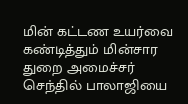மின் கட்டண உயர்வை கண்டித்தும் மின்சார துறை அமைச்சர் செந்தில் பாலாஜியை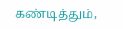கண்டித்தும்,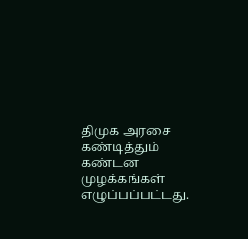திமுக அரசை கண்டித்தும் கண்டன முழக்கங்கள் எழுப்பப்பட்டது.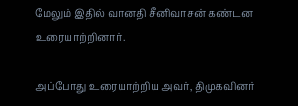மேலும் இதில் வானதி சீனிவாசன் கண்டன உரையாற்றினார்.

அப்போது உரையாற்றிய அவர், திமுகவினர்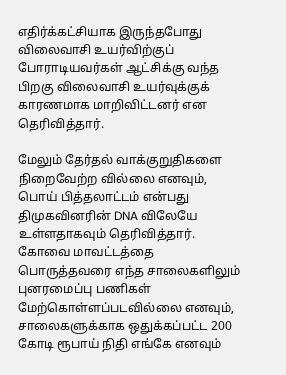எதிர்க்கட்சியாக இருந்தபோது விலைவாசி உயர்விற்குப் போராடியவர்கள் ஆட்சிக்கு வந்த பிறகு விலைவாசி உயர்வுக்குக் காரணமாக மாறிவிட்டனர் என தெரிவித்தார்.

மேலும் தேர்தல் வாக்குறுதிகளை நிறைவேற்ற வில்லை எனவும், பொய் பித்தலாட்டம் என்பது திமுகவினரின் DNA விலேயே உள்ளதாகவும் தெரிவித்தார். கோவை மாவட்டத்தை பொருத்தவரை எந்த சாலைகளிலும் புனரமைப்பு பணிகள் மேற்கொள்ளப்படவில்லை எனவும், சாலைகளுக்காக ஒதுக்கப்பட்ட 200 கோடி ரூபாய் நிதி எங்கே எனவும்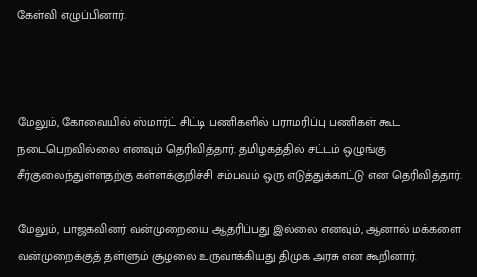கேள்வி எழுப்பினார்.



மேலும், கோவையில் ஸ்மார்ட் சிட்டி பணிகளில் பராமரிப்பு பணிகள் கூட நடைபெறவில்லை எனவும் தெரிவித்தார். தமிழகத்தில் சட்டம் ஒழுங்கு சீர்குலைந்துள்ளதற்கு கள்ளக்குறிச்சி சம்பவம் ஒரு எடுத்துக்காட்டு என தெரிவித்தார்.

மேலும், பாஜகவினர் வன்முறையை ஆதரிப்பது இல்லை எனவும், ஆனால் மக்களை வன்முறைக்குத் தள்ளும் சூழலை உருவாக்கியது திமுக அரசு என கூறினார்.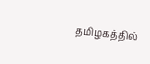தமிழகத்தில்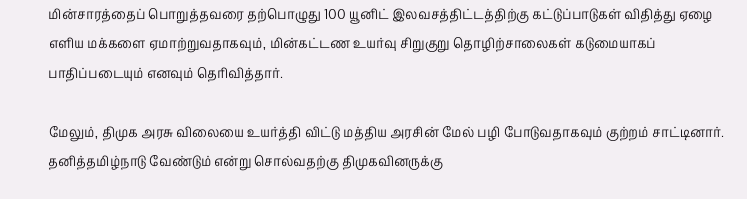மின்சாரத்தைப் பொறுத்தவரை தற்பொழுது 100 யூனிட் இலவசத்திட்டத்திற்கு கட்டுப்பாடுகள் விதித்து ஏழை எளிய மக்களை ஏமாற்றுவதாகவும், மின்கட்டண உயர்வு சிறுகுறு தொழிற்சாலைகள் கடுமையாகப் பாதிப்படையும் எனவும் தெரிவித்தார்.

மேலும், திமுக அரசு விலையை உயர்த்தி விட்டு மத்திய அரசின் மேல் பழி போடுவதாகவும் குற்றம் சாட்டினார். தனித்தமிழ்நாடு வேண்டும் என்று சொல்வதற்கு திமுகவினருக்கு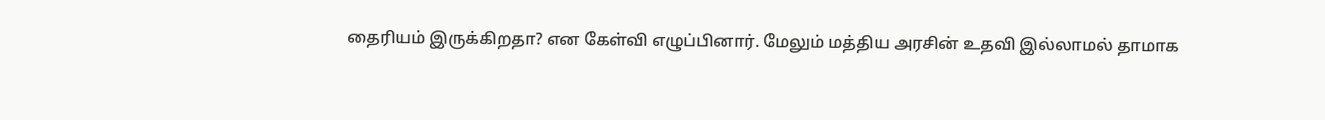தைரியம் இருக்கிறதா? என கேள்வி எழுப்பினார். மேலும் மத்திய அரசின் உதவி இல்லாமல் தாமாக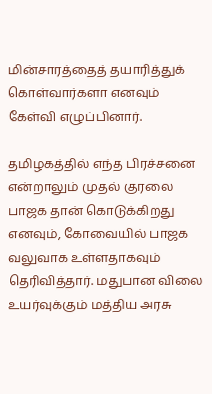மின்சாரத்தைத் தயாரித்துக் கொள்வார்களா எனவும் கேள்வி எழுப்பினார்.

தமிழகத்தில் எந்த பிரச்சனை என்றாலும் முதல் குரலை பாஜக தான் கொடுக்கிறது எனவும், கோவையில் பாஜக வலுவாக உள்ளதாகவும் தெரிவித்தார். மதுபான விலை உயர்வுக்கும் மத்திய அரசு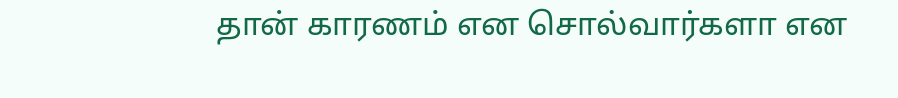தான் காரணம் என சொல்வார்களா என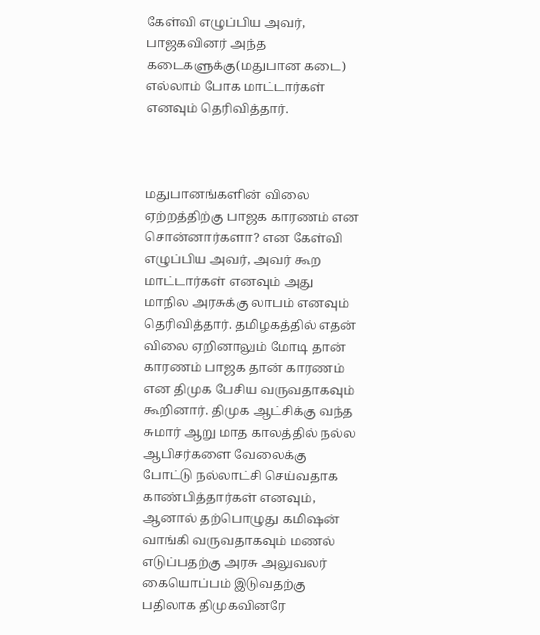கேள்வி எழுப்பிய அவர், பாஜகவினர் அந்த கடைகளுக்கு(மதுபான கடை) எல்லாம் போக மாட்டார்கள் எனவும் தெரிவித்தார்.



மதுபானங்களின் விலை ஏற்றத்திற்கு பாஜக காரணம் என சொன்னார்களா? என கேள்வி எழுப்பிய அவர், அவர் கூற மாட்டார்கள் எனவும் அது மாநில அரசுக்கு லாபம் எனவும் தெரிவித்தார். தமிழகத்தில் எதன் விலை ஏறினாலும் மோடி தான் காரணம் பாஜக தான் காரணம் என திமுக பேசிய வருவதாகவும் கூறினார். திமுக ஆட்சிக்கு வந்த சுமார் ஆறு மாத காலத்தில் நல்ல ஆபிசர்களை வேலைக்கு போட்டு நல்லாட்சி செய்வதாக காண்பித்தார்கள் எனவும், ஆனால் தற்பொழுது கமிஷன் வாங்கி வருவதாகவும் மணல் எடுப்பதற்கு அரசு அலுவலர் கையொப்பம் இடுவதற்கு பதிலாக திமுகவினரே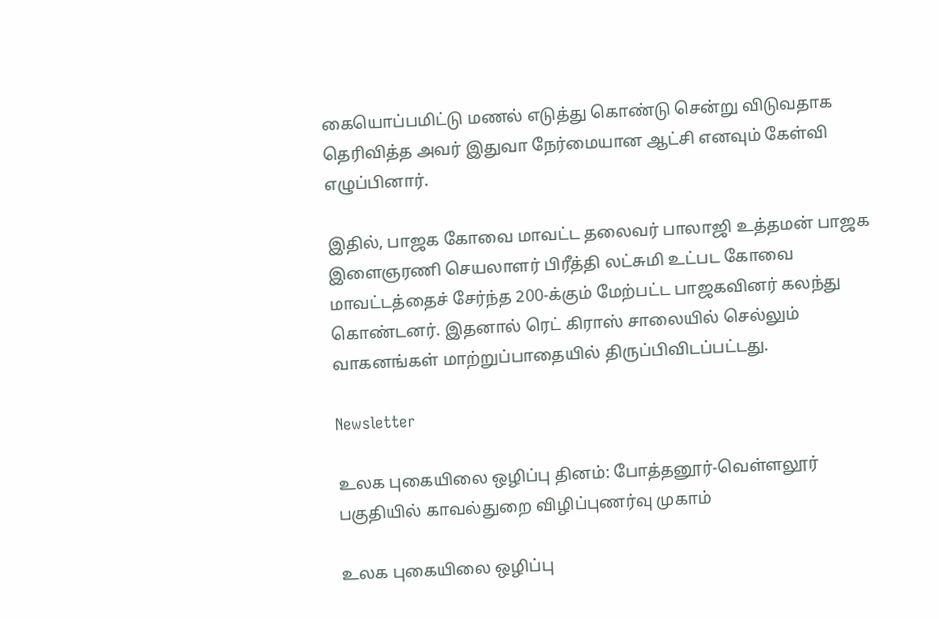கையொப்பமிட்டு மணல் எடுத்து கொண்டு சென்று விடுவதாக தெரிவித்த அவர் இதுவா நேர்மையான ஆட்சி எனவும் கேள்வி எழுப்பினார்.

இதில், பாஜக கோவை மாவட்ட தலைவர் பாலாஜி உத்தமன் பாஜக இளைஞரணி செயலாளர் பிரீத்தி லட்சுமி உட்பட கோவை மாவட்டத்தைச் சேர்ந்த 200-க்கும் மேற்பட்ட பாஜகவினர் கலந்து கொண்டனர். இதனால் ரெட் கிராஸ் சாலையில் செல்லும் வாகனங்கள் மாற்றுப்பாதையில் திருப்பிவிடப்பட்டது.

Newsletter

உலக புகையிலை ஒழிப்பு தினம்: போத்தனூர்-வெள்ளலூர் பகுதியில் காவல்துறை விழிப்புணர்வு முகாம்

உலக புகையிலை ஒழிப்பு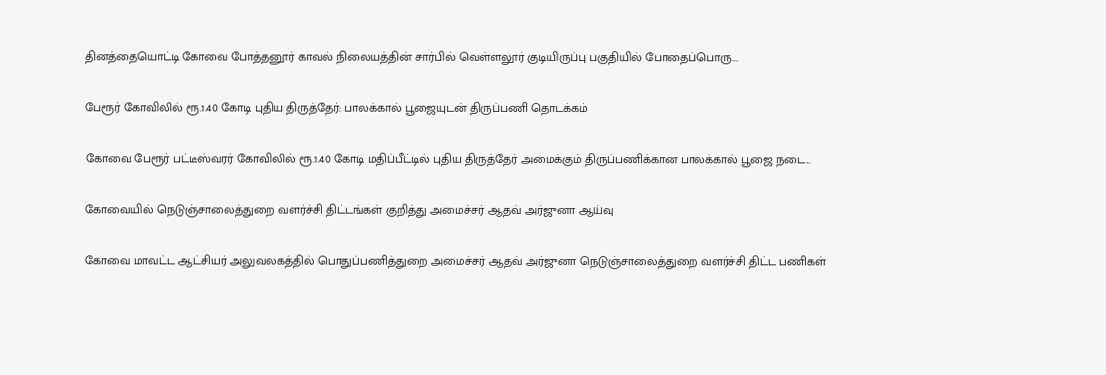தினத்தையொட்டி கோவை போத்தனூர் காவல் நிலையத்தின் சார்பில் வெள்ளலூர் குடியிருப்பு பகுதியில் போதைப்பொரு...

பேரூர் கோவிலில் ரூ.1.40 கோடி புதிய திருத்தேர்: பாலக்கால் பூஜையுடன் திருப்பணி தொடக்கம்

கோவை பேரூர் பட்டீஸ்வரர் கோவிலில் ரூ.1.40 கோடி மதிப்பீட்டில் புதிய திருத்தேர் அமைக்கும் திருப்பணிக்கான பாலக்கால் பூஜை நடை...

கோவையில் நெடுஞ்சாலைத்துறை வளர்ச்சி திட்டங்கள் குறித்து அமைச்சர் ஆதவ் அர்ஜுனா ஆய்வு

கோவை மாவட்ட ஆட்சியர் அலுவலகத்தில் பொதுப்பணித்துறை அமைச்சர் ஆதவ் அர்ஜுனா நெடுஞ்சாலைத்துறை வளர்ச்சி திட்ட பணிகள்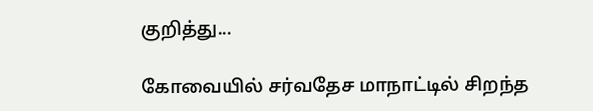குறித்து...

கோவையில் சர்வதேச மாநாட்டில் சிறந்த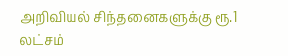அறிவியல் சிந்தனைகளுக்கு ரூ.1 லட்சம்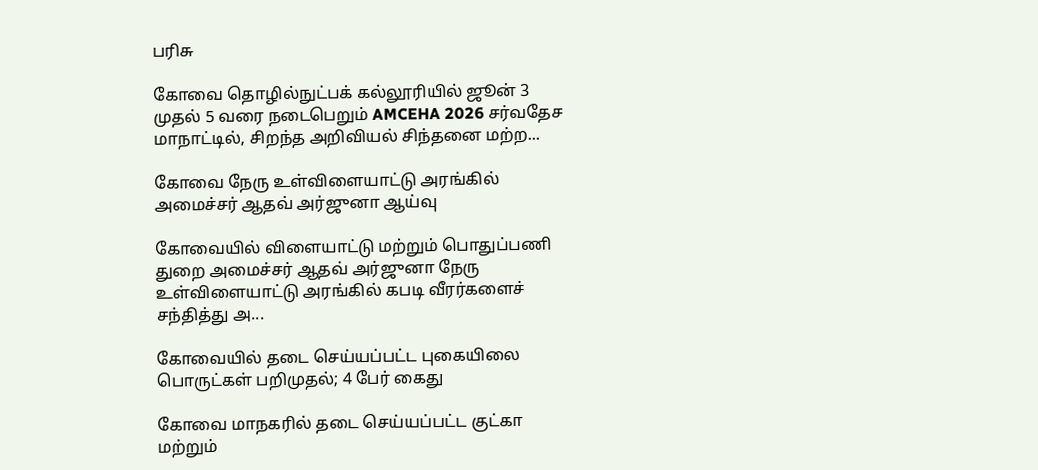பரிசு

கோவை தொழில்நுட்பக் கல்லூரியில் ஜூன் 3 முதல் 5 வரை நடைபெறும் AMCEHA 2026 சர்வதேச மாநாட்டில், சிறந்த அறிவியல் சிந்தனை மற்ற...

கோவை நேரு உள்விளையாட்டு அரங்கில் அமைச்சர் ஆதவ் அர்ஜுனா ஆய்வு

கோவையில் விளையாட்டு மற்றும் பொதுப்பணி துறை அமைச்சர் ஆதவ் அர்ஜுனா நேரு உள்விளையாட்டு அரங்கில் கபடி வீரர்களைச் சந்தித்து அ...

கோவையில் தடை செய்யப்பட்ட புகையிலை பொருட்கள் பறிமுதல்; 4 பேர் கைது

கோவை மாநகரில் தடை செய்யப்பட்ட குட்கா மற்றும்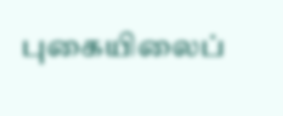புகையிலைப்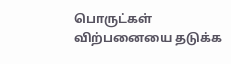பொருட்கள் விற்பனையை தடுக்க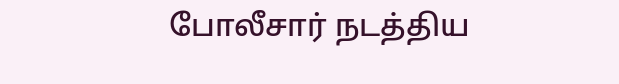போலீசார் நடத்திய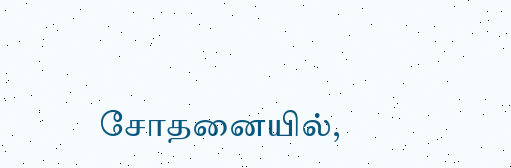சோதனையில்,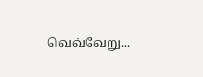வெவ்வேறு...